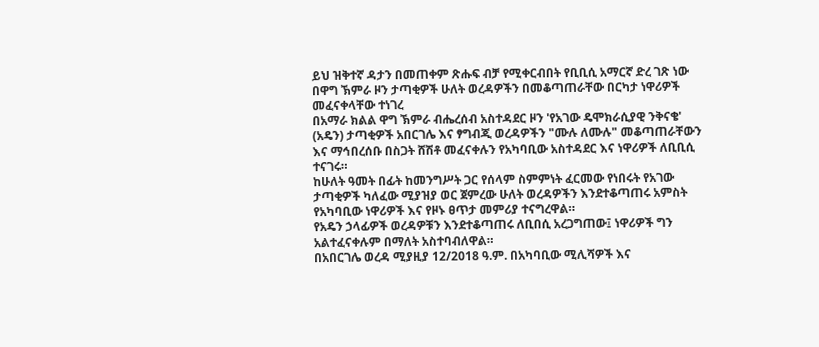ይህ ዝቅተኛ ዳታን በመጠቀም ጽሑፍ ብቻ የሚቀርብበት የቢቢሲ አማርኛ ድረ ገጽ ነው
በዋግ ኽምራ ዞን ታጣቂዎች ሁለት ወረዳዎችን በመቆጣጠራቸው በርካታ ነዋሪዎች መፈናቀላቸው ተነገረ
በአማራ ክልል ዋግ ኽምራ ብሔረሰብ አስተዳደር ዞን 'የአገው ዴሞክራሲያዊ ንቅናቄ' (አዴን) ታጣቂዎች አበርገሌ እና ፃግብጂ ወረዳዎችን "ሙሉ ለሙሉ" መቆጣጠራቸውን እና ማኅበረሰቡ በስጋት ሸሽቶ መፈናቀሉን የአካባቢው አስተዳደር እና ነዋሪዎች ለቢቢሲ ተናገሩ።
ከሁለት ዓመት በፊት ከመንግሥት ጋር የሰላም ስምምነት ፈርመው የነበሩት የአገው ታጣቂዎች ካለፈው ሚያዝያ ወር ጀምረው ሁለት ወረዳዎችን እንደተቆጣጠሩ አምስት የአካባቢው ነዋሪዎች እና የዞኑ ፀጥታ መምሪያ ተናግረዋል።
የአዴን ኃላፊዎች ወረዳዎቹን እንደተቆጣጠሩ ለቢበሲ አረጋግጠው፤ ነዋሪዎች ግን አልተፈናቀሉም በማለት አስተባብለዋል።
በአበርገሌ ወረዳ ሚያዚያ 12/2018 ዓ.ም. በአካባቢው ሚሊሻዎች እና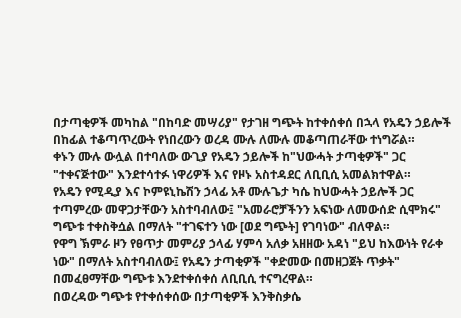በታጣቂዎች መካከል "በከባድ መሣሪያ" የታገዘ ግጭት ከተቀሰቀሰ በኋላ የአዴን ኃይሎች በከፊል ተቆጣጥረውት የነበረውን ወረዳ ሙሉ ለሙሉ መቆጣጠራቸው ተነግሯል።
ቀኑን ሙሉ ውሏል በተባለው ውጊያ የአዴን ኃይሎች ከ"ህውሓት ታጣቂዎች" ጋር "ተቀናጅተው" እንደተሳተፉ ነዋሪዎች እና የዞኑ አስተዳደር ለቢቢሲ አመልክተዋል።
የአዴን የሚዲያ እና ኮምዩኒኬሽን ኃላፊ አቶ ሙሉጌታ ካሴ ከህውሓት ኃይሎች ጋር ተጣምረው መዋጋታቸውን አስተባብለው፤ "አመራሮቻችንን አፍነው ለመውሰድ ሲሞክሩ" ግጭቱ ተቀስቅሷል በማለት "ተገፍተን ነው [ወደ ግጭት] የገባነው" ብለዋል።
የዋግ ኽምራ ዞን የፀጥታ መምሪያ ኃላፊ ሃምሳ አለቃ አዘዘው አዳነ "ይህ ከእውነት የራቀ ነው" በማለት አስተባብለው፤ የአዴን ታጣቂዎች "ቀድመው በመዘጋጀት ጥቃት" በመፈፀማቸው ግጭቱ እንደተቀሰቀሰ ለቢቢሲ ተናግረዋል።
በወረዳው ግጭቱ የተቀሰቀሰው በታጣቂዎች እንቅስቃሴ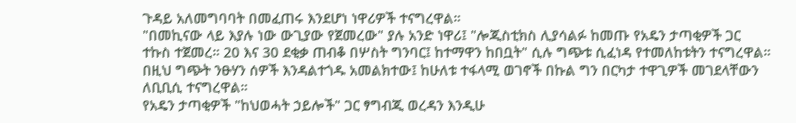ጉዳይ አለመግባባት በመፈጠሩ እንደሆነ ነዋሪዎች ተናግረዋል።
"በመኪናው ላይ እያሉ ነው ውጊያው የጀመረው" ያሉ አንድ ነዋሪ፤ "ሎጂስቲክስ ሊያሳልፉ ከመጡ የአዴን ታጣቂዎች ጋር ተኩስ ተጀመረ። 20 እና 30 ደቂቃ ጠብቆ በሦስት ግንባር፤ ከተማዋን ከበቧት" ሲሉ ግጭቱ ሲፈነዳ የተመለከቱትን ተናግረዋል።
በዚህ ግጭት ንፁሃን ሰዎች እንዳልተጎዱ አመልክተው፤ ከሁለቱ ተፋላሚ ወገኖች በኩል ግን በርካታ ተዋጊዎች መገደላቸውን ለቢቢሲ ተናግረዋል።
የአዴን ታጣቂዎች "ከህወሓት ኃይሎች" ጋር ፃግብጂ ወረዳን እንዲሁ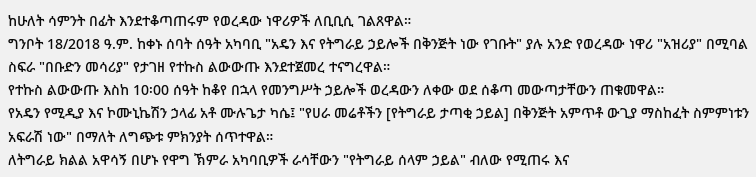ከሁለት ሳምንት በፊት እንደተቆጣጠሩም የወረዳው ነዋሪዎች ለቢቢሲ ገልጸዋል።
ግንቦት 18/2018 ዓ.ም. ከቀኑ ሰባት ሰዓት አካባቢ "አዴን እና የትግራይ ኃይሎች በቅንጅት ነው የገቡት" ያሉ አንድ የወረዳው ነዋሪ "አዝሪያ" በሚባል ስፍራ "በቡድን መሳሪያ" የታገዘ የተኩስ ልውውጡ እንደተጀመረ ተናግረዋል።
የተኩስ ልውውጡ እስከ 10፡00 ሰዓት ከቆየ በኋላ የመንግሥት ኃይሎች ወረዳውን ለቀው ወደ ሰቆጣ መውጣታቸውን ጠቁመዋል።
የአዴን የሚዲያ እና ኮሙኒኬሽን ኃላፊ አቶ ሙሉጌታ ካሴ፤ "የሀራ መሬቶችን [የትግራይ ታጣቂ ኃይል] በቅንጅት አምጥቶ ውጊያ ማስከፈት ስምምነቱን አፍራሽ ነው" በማለት ለግጭቱ ምክንያት ሰጥተዋል።
ለትግራይ ክልል አዋሳኝ በሆኑ የዋግ ኽምራ አካባቢዎች ራሳቸውን "የትግራይ ሰላም ኃይል" ብለው የሚጠሩ እና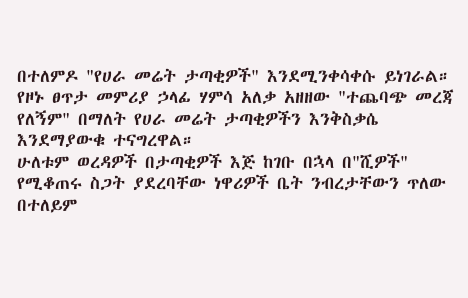በተለምዶ "የሀራ መሬት ታጣቂዎች" እንደሚንቀሳቀሱ ይነገራል።
የዞኑ ፀጥታ መምሪያ ኃላፊ ሃምሳ አለቃ አዘዘው "ተጨባጭ መረጃ የለኝም" በማለት የሀራ መሬት ታጣቂዎችን እንቅስቃሴ እንደማያውቁ ተናግረዋል።
ሁለቱም ወረዳዎች በታጣቂዎች እጅ ከገቡ በኋላ በ"ሺዎች" የሚቆጠሩ ስጋት ያደረባቸው ነዋሪዎች ቤት ንብረታቸውን ጥለው በተለይም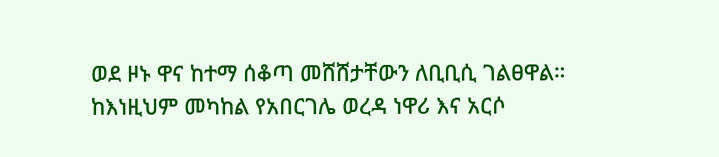ወደ ዞኑ ዋና ከተማ ሰቆጣ መሸሸታቸውን ለቢቢሲ ገልፀዋል።
ከእነዚህም መካከል የአበርገሌ ወረዳ ነዋሪ እና አርሶ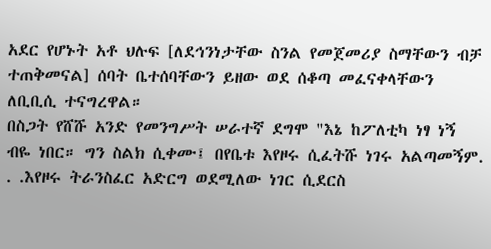አደር የሆኑት አቶ ህሉፍ [ለደኅንነታቸው ስንል የመጀመሪያ ስማቸውን ብቻ ተጠቅመናል] ሰባት ቤተሰባቸውን ይዘው ወደ ሰቆጣ መፈናቀላቸውን ለቢቢሲ ተናግረዋል።
በስጋት የሸሹ አንድ የመንግሥት ሠራተኛ ደግሞ "እኔ ከፖለቲካ ነፃ ነኝ ብዬ ነበር። ግን ስልክ ሲቀሙ፤ በየቤቱ እየዞሩ ሲፈትሹ ነገሩ አልጣመኝም. . .እየዞሩ ትራንስፈር አድርግ ወደሚለው ነገር ሲደርስ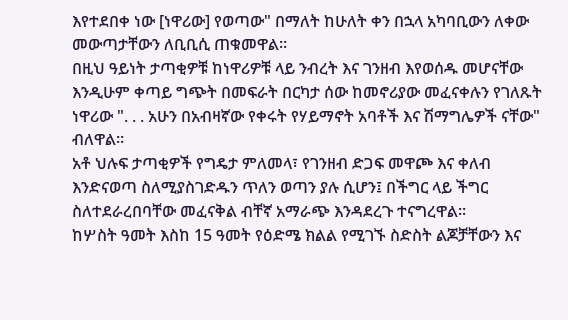እየተደበቀ ነው [ነዋሪው] የወጣው" በማለት ከሁለት ቀን በኋላ አካባቢውን ለቀው መውጣታቸውን ለቢቢሲ ጠቁመዋል።
በዚህ ዓይነት ታጣቂዎቹ ከነዋሪዎቹ ላይ ንብረት እና ገንዘብ እየወሰዱ መሆናቸው እንዲሁም ቀጣይ ግጭት በመፍራት በርካታ ሰው ከመኖሪያው መፈናቀሉን የገለጹት ነዋሪው ". . . አሁን በአብዛኛው የቀሩት የሃይማኖት አባቶች እና ሽማግሌዎች ናቸው" ብለዋል።
አቶ ህሉፍ ታጣቂዎች የግዴታ ምለመላ፣ የገንዘብ ድጋፍ መዋጮ እና ቀለብ እንድናወጣ ስለሚያስገድዱን ጥለን ወጣን ያሉ ሲሆን፤ በችግር ላይ ችግር ስለተደራረበባቸው መፈናቅል ብቸኛ አማራጭ እንዳደረጉ ተናግረዋል።
ከሦስት ዓመት እስከ 15 ዓመት የዕድሜ ክልል የሚገኙ ስድስት ልጆቻቸውን እና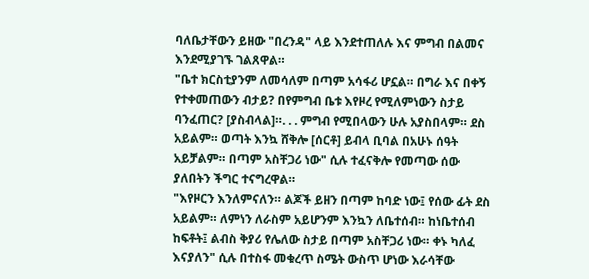ባለቤታቸውን ይዘው "በረንዳ" ላይ እንደተጠለሉ እና ምግብ በልመና እንደሚያገኙ ገልጸዋል።
"ቤተ ክርስቲያንም ለመሳለም በጣም አሳፋሪ ሆኗል። በግራ እና በቀኝ የተቀመጠውን ብታይ? በየምግብ ቤቱ እየዞረ የሚለምነውን ስታይ ባንፈጠር? [ያስብላል]።. . . ምግብ የሚበላውን ሁሉ አያስበላም። ደስ አይልም። ወጣት እንኳ ሸቅሎ [ሰርቶ] ይብላ ቢባል በአሁኑ ሰዓት አይቻልም። በጣም አስቸጋሪ ነው" ሲሉ ተፈናቅሎ የመጣው ሰው ያለበትን ችግር ተናግረዋል።
"እየዞርን እንለምናለን። ልጆች ይዘን በጣም ከባድ ነው፤ የሰው ፊት ደስ አይልም። ለምነን ለራስም አይሆንም እንኳን ለቤተሰብ። ከነቤተሰብ ከፍቶት፤ ልብስ ቅያሪ የሌለው ስታይ በጣም አስቸጋሪ ነው። ቀኑ ካለፈ እናያለን" ሲሉ በተስፋ መቁረጥ ስሜት ውስጥ ሆነው እራሳቸው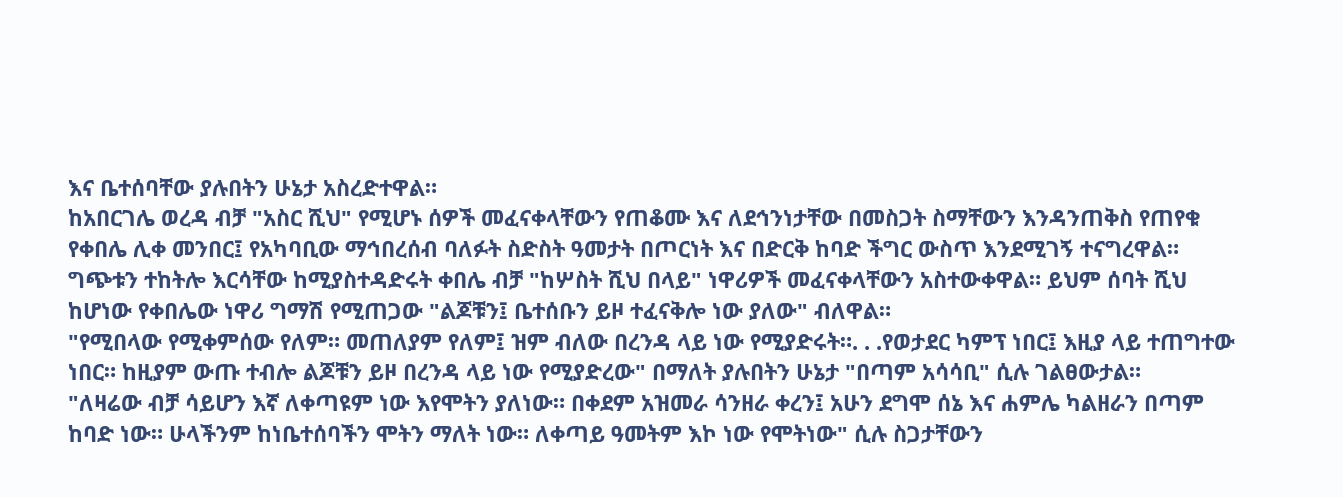እና ቤተሰባቸው ያሉበትን ሁኔታ አስረድተዋል።
ከአበርገሌ ወረዳ ብቻ "አስር ሺህ" የሚሆኑ ሰዎች መፈናቀላቸውን የጠቆሙ እና ለደኅንነታቸው በመስጋት ስማቸውን እንዳንጠቅስ የጠየቁ የቀበሌ ሊቀ መንበር፤ የአካባቢው ማኅበረሰብ ባለፉት ስድስት ዓመታት በጦርነት እና በድርቅ ከባድ ችግር ውስጥ እንደሚገኝ ተናግረዋል።
ግጭቱን ተከትሎ እርሳቸው ከሚያስተዳድሩት ቀበሌ ብቻ "ከሦስት ሺህ በላይ" ነዋሪዎች መፈናቀላቸውን አስተውቀዋል። ይህም ሰባት ሺህ ከሆነው የቀበሌው ነዋሪ ግማሽ የሚጠጋው "ልጆቹን፤ ቤተሰቡን ይዞ ተፈናቅሎ ነው ያለው" ብለዋል።
"የሚበላው የሚቀምሰው የለም። መጠለያም የለም፤ ዝም ብለው በረንዳ ላይ ነው የሚያድሩት።. . .የወታደር ካምፕ ነበር፤ እዚያ ላይ ተጠግተው ነበር። ከዚያም ውጡ ተብሎ ልጆቹን ይዞ በረንዳ ላይ ነው የሚያድረው" በማለት ያሉበትን ሁኔታ "በጣም አሳሳቢ" ሲሉ ገልፀውታል።
"ለዛሬው ብቻ ሳይሆን እኛ ለቀጣዩም ነው እየሞትን ያለነው። በቀደም አዝመራ ሳንዘራ ቀረን፤ አሁን ደግሞ ሰኔ እና ሐምሌ ካልዘራን በጣም ከባድ ነው። ሁላችንም ከነቤተሰባችን ሞትን ማለት ነው። ለቀጣይ ዓመትም እኮ ነው የሞትነው" ሲሉ ስጋታቸውን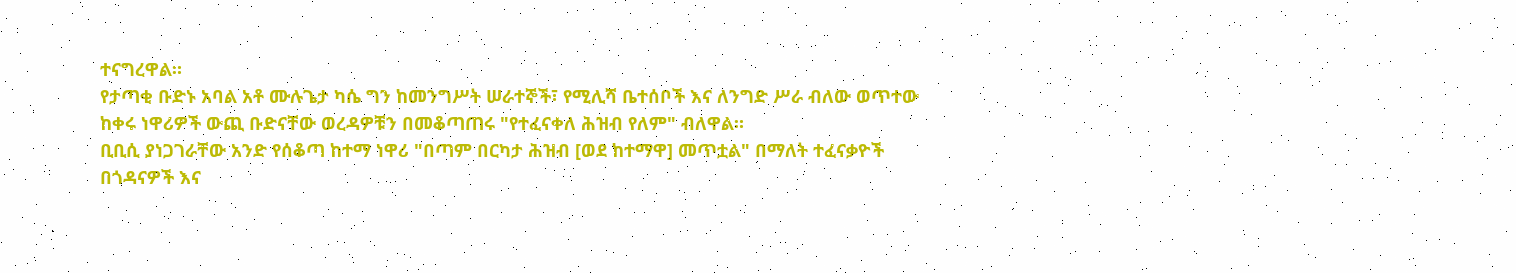ተናግረዋል።
የታጣቂ ቡድኑ አባል አቶ ሙሉጌታ ካሴ ግን ከመንግሥት ሠራተኞች፣ የሚሊሻ ቤተሰቦች እና ለንግድ ሥራ ብለው ወጥተው ከቀሩ ነዋሪዎች ውጪ ቡድናቸው ወረዳዎቹን በመቆጣጠሩ "የተፈናቀለ ሕዝብ የለም" ብለዋል።
ቢቢሲ ያነጋገራቸው አንድ የሰቆጣ ከተማ ነዋሪ "በጣም በርካታ ሕዝብ [ወደ ከተማዋ] መጥቷል" በማለት ተፈናቃዮች በጎዳናዎች እና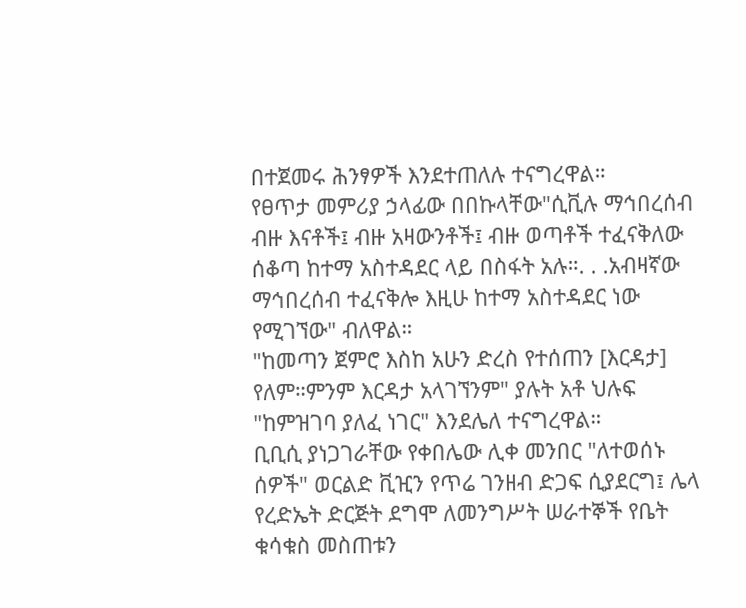በተጀመሩ ሕንፃዎች እንደተጠለሉ ተናግረዋል።
የፀጥታ መምሪያ ኃላፊው በበኩላቸው"ሲቪሉ ማኅበረሰብ ብዙ እናቶች፤ ብዙ አዛውንቶች፤ ብዙ ወጣቶች ተፈናቅለው ሰቆጣ ከተማ አስተዳደር ላይ በስፋት አሉ።. . .አብዛኛው ማኅበረሰብ ተፈናቅሎ እዚሁ ከተማ አስተዳደር ነው የሚገኘው" ብለዋል።
"ከመጣን ጀምሮ እስከ አሁን ድረስ የተሰጠን [እርዳታ] የለም።ምንም እርዳታ አላገኘንም" ያሉት አቶ ህሉፍ "ከምዝገባ ያለፈ ነገር" እንደሌለ ተናግረዋል።
ቢቢሲ ያነጋገራቸው የቀበሌው ሊቀ መንበር "ለተወሰኑ ሰዎች" ወርልድ ቪዢን የጥሬ ገንዘብ ድጋፍ ሲያደርግ፤ ሌላ የረድኤት ድርጅት ደግሞ ለመንግሥት ሠራተኞች የቤት ቁሳቁስ መስጠቱን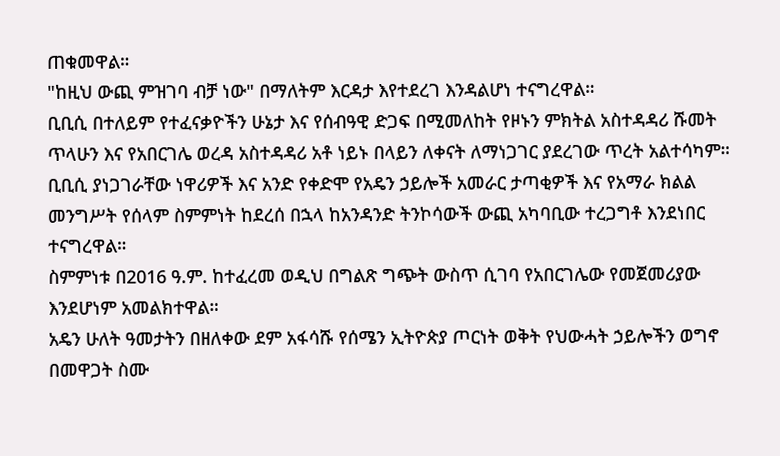ጠቁመዋል።
"ከዚህ ውጪ ምዝገባ ብቻ ነው" በማለትም እርዳታ እየተደረገ እንዳልሆነ ተናግረዋል።
ቢቢሲ በተለይም የተፈናቃዮችን ሁኔታ እና የሰብዓዊ ድጋፍ በሚመለከት የዞኑን ምክትል አስተዳዳሪ ሹመት ጥላሁን እና የአበርገሌ ወረዳ አስተዳዳሪ አቶ ነይኑ በላይን ለቀናት ለማነጋገር ያደረገው ጥረት አልተሳካም።
ቢቢሲ ያነጋገራቸው ነዋሪዎች እና አንድ የቀድሞ የአዴን ኃይሎች አመራር ታጣቂዎች እና የአማራ ክልል መንግሥት የሰላም ስምምነት ከደረሰ በኋላ ከአንዳንድ ትንኮሳውች ውጪ አካባቢው ተረጋግቶ እንደነበር ተናግረዋል።
ስምምነቱ በ2016 ዓ.ም. ከተፈረመ ወዲህ በግልጽ ግጭት ውስጥ ሲገባ የአበርገሌው የመጀመሪያው እንደሆነም አመልክተዋል።
አዴን ሁለት ዓመታትን በዘለቀው ደም አፋሳሹ የሰሜን ኢትዮጵያ ጦርነት ወቅት የህውሓት ኃይሎችን ወግኖ በመዋጋት ስሙ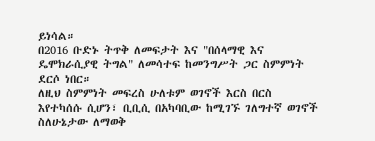ይነሳል።
በ2016 ቡድኑ ትጥቅ ለመፍታት እና "በሰላማዊ እና ዴሞክራሲያዊ ትግል" ለመሳተፍ ከመንግሥት ጋር ስምምነት ደርሶ ነበር።
ለዚህ ስምምነት መፍረስ ሁለቱም ወገኖች እርስ በርስ እየተካሰሱ ሲሆን፣ ቢቢሲ በአካባቢው ከሚገኙ ገለግተኛ ወገኖች ስለሁኔታው ለማወቅ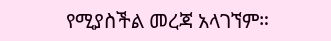የሚያስችል መረጃ አላገኘም።